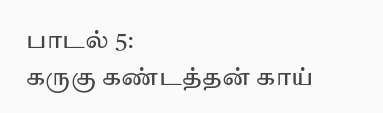பாடல் 5:
கருகு கண்டத்தன் காய்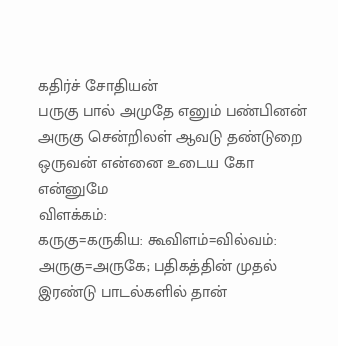கதிர்ச் சோதியன்
பருகு பால் அமுதே எனும் பண்பினன்
அருகு சென்றிலள் ஆவடு தண்டுறை
ஒருவன் என்னை உடைய கோ என்னுமே
விளக்கம்:
கருகு=கருகிய: கூவிளம்=வில்வம்: அருகு=அருகே; பதிகத்தின் முதல் இரண்டு பாடல்களில் தான்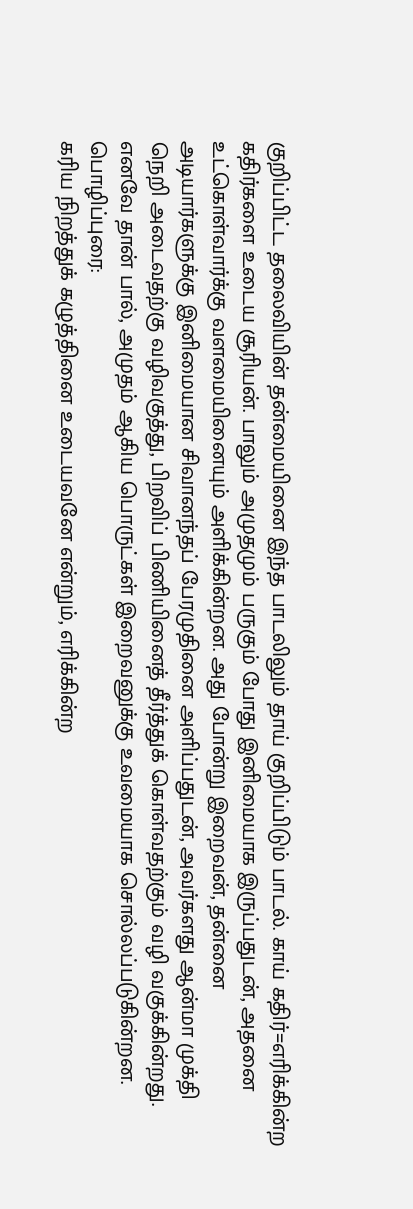குறிப்பிட்ட தலைவியின் தன்மையினை இந்த பாடலிலும் தாய் குறிப்பிடும் பாடல். காய் கதிர்=எரிக்கின்ற கதிர்களை உடைய சூரியன். பாலும் அமுதமும் பருகும் போது இனிமையாக இருப்பதுடன், அதனை உட்கொள்வார்க்கு வளமையினையும் அளிக்கின்றன. அது போன்று இறைவன், தன்னை அடியார்களுக்கு இனிமையான சிவானந்தப் பேரமுதினை அளிப்பதுடன், அவர்களது ஆன்மா முக்தி நெறி அடைவதற்கு வழிவகுத்து, பிறவிப் பிணியினைத் தீர்த்துக் கொள்வதற்கும் வழி வகுக்கின்றது. எனவே தான் பால், அமுதம் ஆகிய பொருட்கள் இறைவனுக்கு உவமையாக சொல்லப்படுகின்றன.
பொழிப்புரை:
கரிய நிறத்துக் கழுத்தினை உடையவனே என்றும், எரிக்கின்ற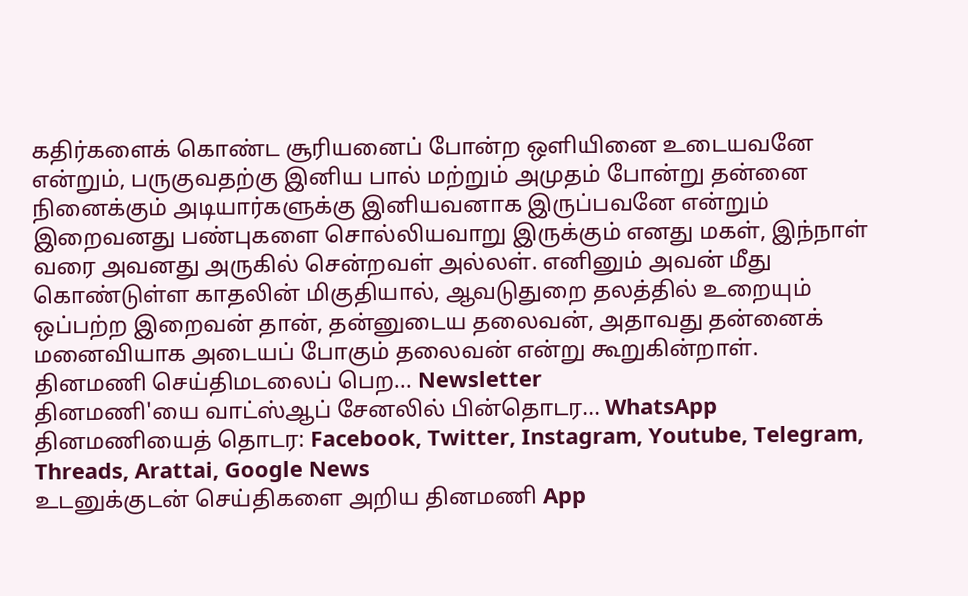கதிர்களைக் கொண்ட சூரியனைப் போன்ற ஒளியினை உடையவனே என்றும், பருகுவதற்கு இனிய பால் மற்றும் அமுதம் போன்று தன்னை நினைக்கும் அடியார்களுக்கு இனியவனாக இருப்பவனே என்றும் இறைவனது பண்புகளை சொல்லியவாறு இருக்கும் எனது மகள், இந்நாள் வரை அவனது அருகில் சென்றவள் அல்லள். எனினும் அவன் மீது கொண்டுள்ள காதலின் மிகுதியால், ஆவடுதுறை தலத்தில் உறையும் ஒப்பற்ற இறைவன் தான், தன்னுடைய தலைவன், அதாவது தன்னைக் மனைவியாக அடையப் போகும் தலைவன் என்று கூறுகின்றாள்.
தினமணி செய்திமடலைப் பெற... Newsletter
தினமணி'யை வாட்ஸ்ஆப் சேனலில் பின்தொடர... WhatsApp
தினமணியைத் தொடர: Facebook, Twitter, Instagram, Youtube, Telegram, Threads, Arattai, Google News
உடனுக்குடன் செய்திகளை அறிய தினமணி App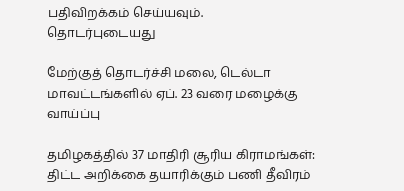பதிவிறக்கம் செய்யவும்.
தொடர்புடையது

மேற்குத் தொடர்ச்சி மலை, டெல்டா மாவட்டங்களில் ஏப். 23 வரை மழைக்கு வாய்ப்பு

தமிழகத்தில் 37 மாதிரி சூரிய கிராமங்கள்: திட்ட அறிக்கை தயாரிக்கும் பணி தீவிரம்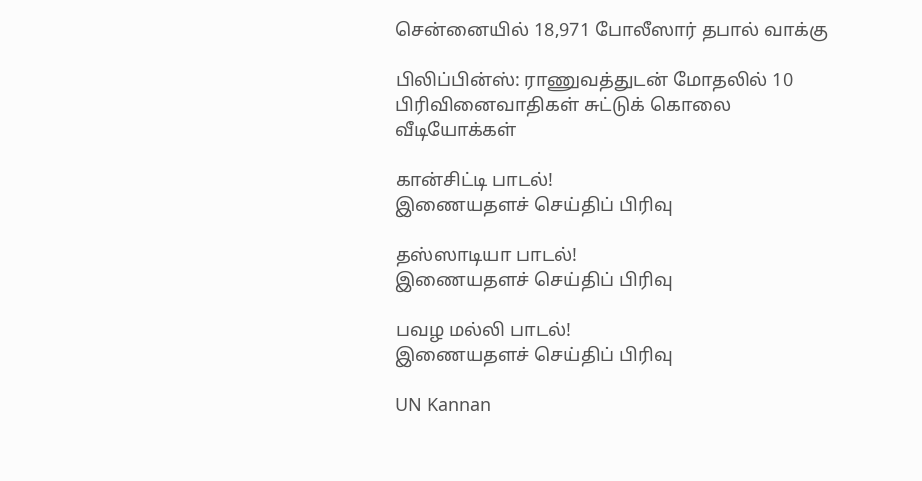சென்னையில் 18,971 போலீஸார் தபால் வாக்கு

பிலிப்பின்ஸ்: ராணுவத்துடன் மோதலில் 10 பிரிவினைவாதிகள் சுட்டுக் கொலை
வீடியோக்கள்

கான்சிட்டி பாடல்!
இணையதளச் செய்திப் பிரிவு

தஸ்ஸாடியா பாடல்!
இணையதளச் செய்திப் பிரிவு

பவழ மல்லி பாடல்!
இணையதளச் செய்திப் பிரிவு

UN Kannan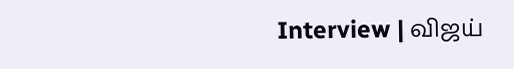Interview | விஜய்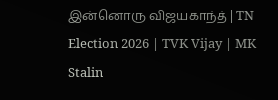இன்னொரு விஜயகாந்த் | TN Election 2026 | TVK Vijay | MK Stalin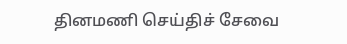தினமணி செய்திச் சேவை